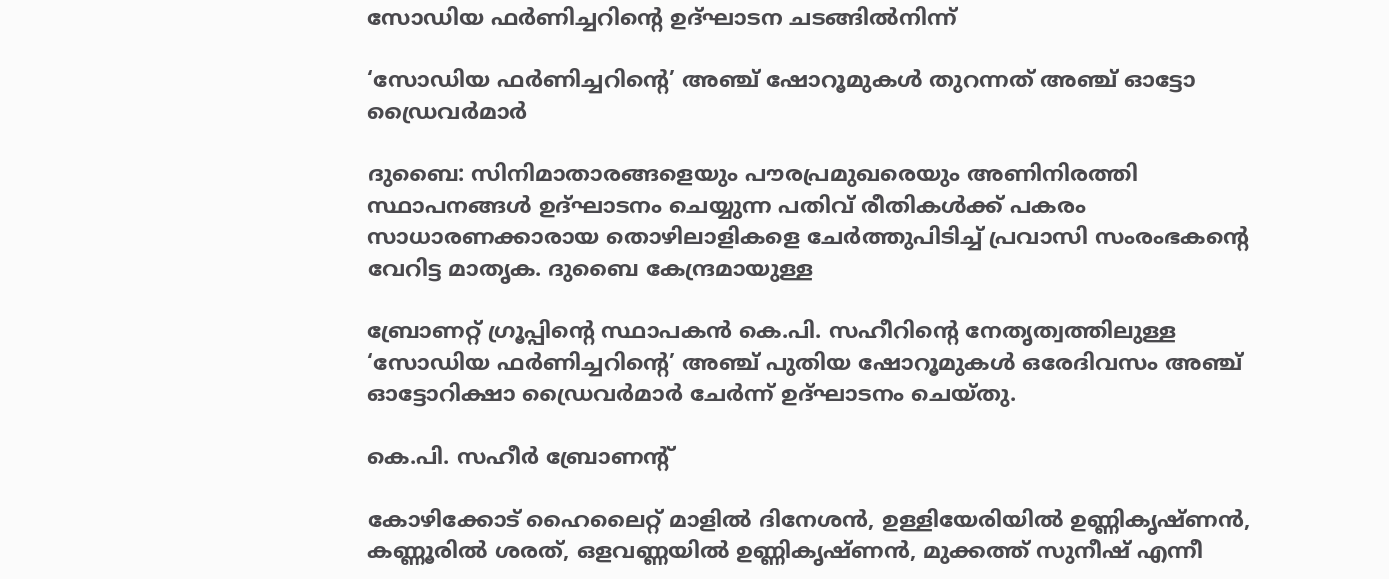സോഡിയ ഫർണിച്ചറിന്‍റെ ഉദ്ഘാടന ചടങ്ങിൽനിന്ന്

‘സോഡിയ ഫർണിച്ചറിന്‍റെ’ അഞ്ച് ഷോറൂമുകൾ തുറന്നത് അഞ്ച് ഓട്ടോ ഡ്രൈവർമാർ

ദുബൈ: സിനിമാതാരങ്ങളെയും പൗരപ്രമുഖരെയും അണിനിരത്തി സ്ഥാപനങ്ങൾ ഉദ്ഘാടനം ചെയ്യുന്ന പതിവ് രീതികൾക്ക് പകരം സാധാരണക്കാരായ തൊഴിലാളികളെ ചേർത്തുപിടിച്ച് പ്രവാസി സംരംഭകന്‍റെ വേറിട്ട മാതൃക. ദുബൈ കേന്ദ്രമായുള്ള

ബ്രോണറ്റ് ഗ്രൂപ്പിന്‍റെ സ്ഥാപകൻ കെ.പി. സഹീറിന്‍റെ നേതൃത്വത്തിലുള്ള ‘സോഡിയ ഫർണിച്ചറിന്‍റെ’ അഞ്ച് പുതിയ ഷോറൂമുകൾ ഒരേദിവസം അഞ്ച് ഓട്ടോറിക്ഷാ ഡ്രൈവർമാർ ചേർന്ന് ഉദ്ഘാടനം ചെയ്തു.

കെ.പി. സഹീർ ബ്രോണന്‍റ്

കോഴിക്കോട് ഹൈലൈറ്റ് മാളിൽ ദിനേശൻ, ഉള്ളിയേരിയിൽ ഉണ്ണികൃഷ്ണൻ, കണ്ണൂരിൽ ശരത്, ഒളവണ്ണയിൽ ഉണ്ണികൃഷ്ണൻ, മുക്കത്ത് സുനീഷ് എന്നീ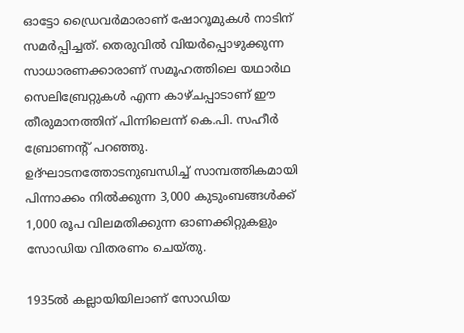ഓട്ടോ ഡ്രൈവർമാരാണ് ഷോറൂമുകൾ നാടിന് സമർപ്പിച്ചത്. തെരുവിൽ വിയർപ്പൊഴുക്കുന്ന സാധാരണക്കാരാണ് സമൂഹത്തിലെ യഥാർഥ സെലിബ്രേറ്റുകൾ എന്ന കാഴ്ചപ്പാടാണ് ഈ തീരുമാനത്തിന് പിന്നിലെന്ന് കെ.പി. സഹീർ ബ്രോണന്‍റ് പറഞ്ഞു. ഉദ്ഘാടനത്തോടനുബന്ധിച്ച് സാമ്പത്തികമായി പിന്നാക്കം നിൽക്കുന്ന 3,000 കുടുംബങ്ങൾക്ക് 1,000 രൂപ വിലമതിക്കുന്ന ഓണക്കിറ്റുകളും സോഡിയ വിതരണം ചെയ്തു.

1935ൽ കല്ലായിയിലാണ് സോഡിയ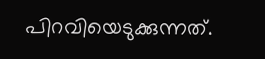പിറവിയെടുക്കുന്നത്.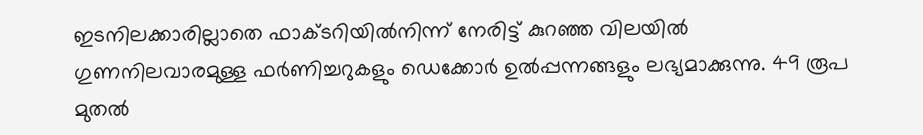ഇടനിലക്കാരില്ലാതെ ഫാക്ടറിയിൽനിന്ന് നേരിട്ട് കുറഞ്ഞ വിലയിൽ ഗുണനിലവാരമുള്ള ഫർണിച്ചറുകളും ഡെക്കോർ ഉൽപ്പന്നങ്ങളും ലഭ്യമാക്കുന്നു. 49 രൂപ മുതൽ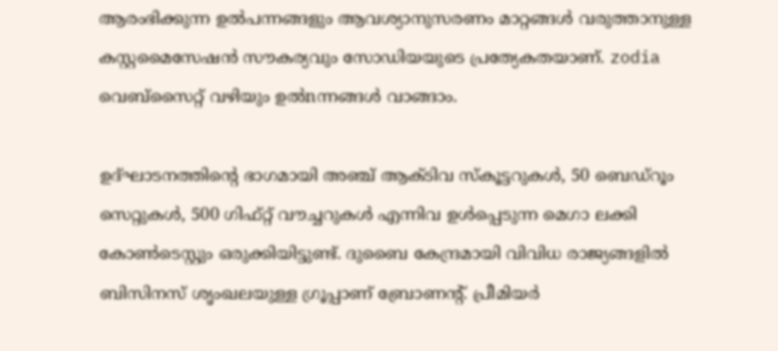ആരംഭിക്കുന്ന ഉൽപന്നങ്ങളും ആവശ്യാനുസരണം മാറ്റങ്ങൾ വരുത്താനുള്ള കസ്റ്റമൈസേഷൻ സൗകര്യവും സോഡിയയുടെ പ്രത്യേകതയാണ്. zodia വെബ്സൈറ്റ് വഴിയും ഉൽnന്നങ്ങൾ വാങ്ങാം.

ഉദ്ഘാടനത്തിന്‍റെ ഭാഗമായി അഞ്ച് ആക്ടിവ സ്കൂട്ടറുകൾ, 50 ബെഡ്റൂം സെറ്റുകൾ, 500 ഗിഫ്റ്റ് വൗച്ചറുകൾ എന്നിവ ഉൾപ്പെടുന്ന മെഗാ ലക്കി കോൺടെസ്റ്റും ഒരുക്കിയിട്ടുണ്ട്. ദുബൈ കേന്ദ്രമായി വിവിധ രാജ്യങ്ങളിൽ ബിസിനസ് ശൃംഖലയുള്ള ഗ്രൂപ്പാണ് ബ്രോണന്‍റ്. പ്രീമിയർ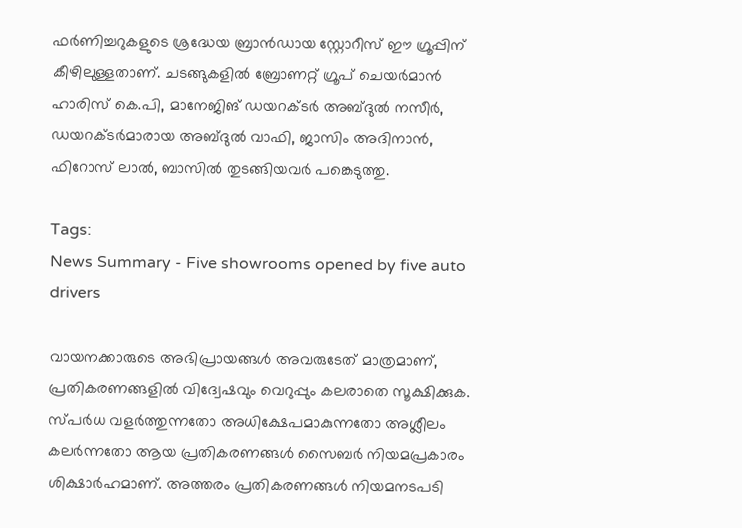ഫർണിച്ചറുകളുടെ ശ്രദ്ധേയ ബ്രാൻഡായ സ്റ്റോറീസ് ഈ ഗ്രൂപ്പിന് കീഴിലുള്ളതാണ്. ചടങ്ങുകളിൽ ബ്രോണറ്റ് ഗ്രൂപ് ചെയർമാൻ ഹാരിസ് കെ.പി, മാനേജിങ് ഡയറക്ടർ അബ്ദുൽ നസീർ, ഡയറക്ടർമാരായ അബ്ദുൽ വാഫി, ജാസിം അദിനാൻ, ഫിറോസ് ലാൽ, ബാസിൽ തുടങ്ങിയവർ പങ്കെടുത്തു.

Tags:
News Summary - Five showrooms opened by five auto drivers

വായനക്കാരുടെ അഭിപ്രായങ്ങള്‍ അവരുടേത് മാത്രമാണ്, പ്രതികരണങ്ങളിൽ വിദ്വേഷവും വെറുപ്പും കലരാതെ സൂക്ഷിക്കുക. സ്പർധ വളർത്തുന്നതോ അധിക്ഷേപമാകുന്നതോ അശ്ലീലം കലർന്നതോ ആയ പ്രതികരണങ്ങൾ സൈബർ നിയമപ്രകാരം ശിക്ഷാർഹമാണ്. അത്തരം പ്രതികരണങ്ങൾ നിയമനടപടി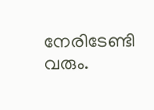നേരിടേണ്ടി വരും.